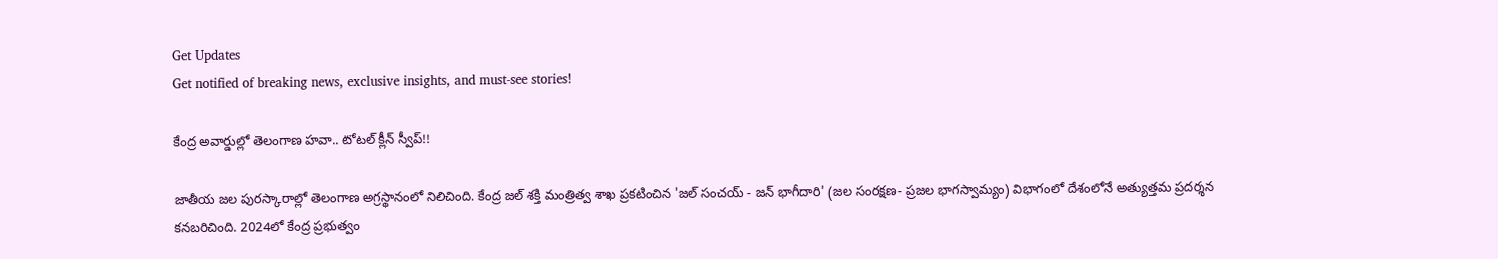Get Updates
Get notified of breaking news, exclusive insights, and must-see stories!

కేంద్ర అవార్డుల్లో తెలంగాణ హవా.. టోటల్ క్లీన్ స్వీప్!!

జాతీయ జల పురస్కారాల్లో తెలంగాణ అగ్రస్థానంలో నిలిచింది. కేంద్ర జల్ శక్తి మంత్రిత్వ శాఖ ప్రకటించిన 'జల్ సంచయ్ - జన్ భాగీదారి' (జల సంరక్షణ- ప్రజల భాగస్వామ్యం) విభాగంలో దేశంలోనే అత్యుత్తమ ప్రదర్శన కనబరిచింది. 2024లో కేంద్ర ప్రభుత్వం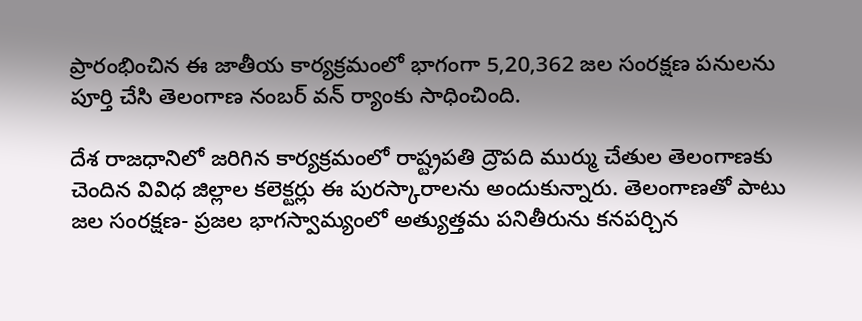ప్రారంభించిన ఈ జాతీయ కార్యక్రమంలో భాగంగా 5,20,362 జల సంరక్షణ పనులను పూర్తి చేసి తెలంగాణ నంబర్ వన్ ర్యాంకు సాధించింది.

దేశ రాజధానిలో జరిగిన కార్యక్రమంలో రాష్ట్రపతి ద్రౌపది ముర్ము చేతుల తెలంగాణకు చెందిన వివిధ జిల్లాల కలెక్టర్లు ఈ పురస్కారాలను అందుకున్నారు. తెలంగాణతో పాటు జల సంరక్షణ- ప్రజల భాగస్వామ్యంలో అత్యుత్తమ పనితీరును కనపర్చిన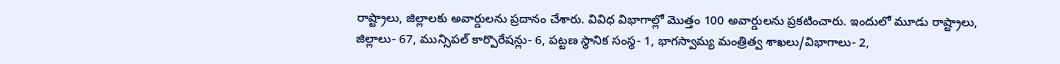రాష్ట్రాలు, జిల్లాలకు అవార్డులను ప్రదానం చేశారు. వివిధ విభాగాల్లో మొత్తం 100 అవార్డులను ప్రకటించారు. ఇందులో మూడు రాష్ట్రాలు, జిల్లాలు- 67, మున్సిపల్ కార్పొరేషన్లు- 6, పట్టణ స్థానిక సంస్థ- 1, భాగస్వామ్య మంత్రిత్వ శాఖలు/విభాగాలు- 2,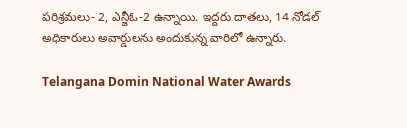పరిశ్రమలు- 2, ఎన్జీఓ-2 ఉన్నాయి. ఇద్దరు దాతలు, 14 నోడల్ అధికారులు అవార్డులను అందుకున్న వారిలో ఉన్నారు.

Telangana Domin National Water Awards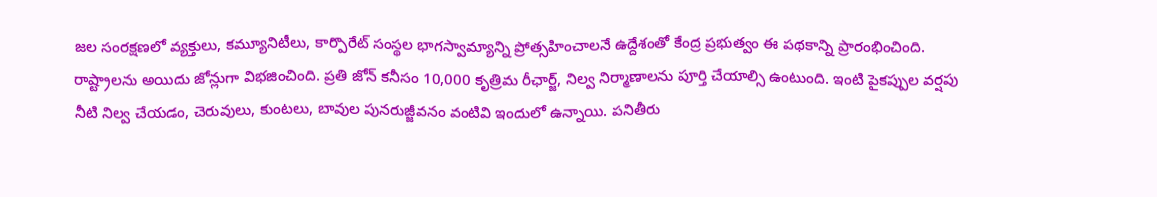జల సంరక్షణలో వ్యక్తులు, కమ్యూనిటీలు, కార్పొరేట్ సంస్థల భాగస్వామ్యాన్ని ప్రోత్సహించాలనే ఉద్దేశంతో కేంద్ర ప్రభుత్వం ఈ పథకాన్ని ప్రారంభించింది. రాష్ట్రాలను అయిదు జోన్లుగా విభజించింది. ప్రతి జోన్ కనీసం 10,000 కృత్రిమ రీఛార్జ్, నిల్వ నిర్మాణాలను పూర్తి చేయాల్సి ఉంటుంది. ఇంటి పైకప్పుల వర్షపు నీటి నిల్వ చేయడం, చెరువులు, కుంటలు, బావుల పునరుజ్జీవనం వంటివి ఇందులో ఉన్నాయి. పనితీరు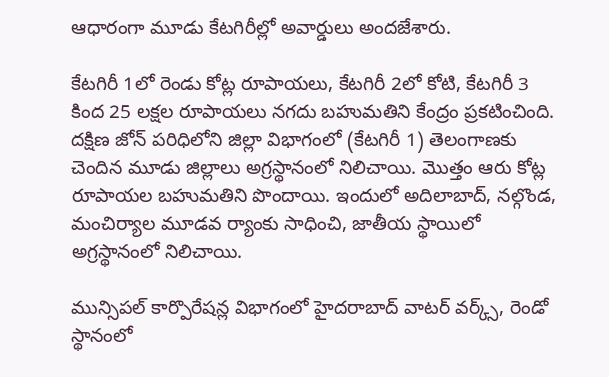ఆధారంగా మూడు కేటగిరీల్లో అవార్డులు అందజేశారు.

కేటగిరీ 1లో రెండు కోట్ల రూపాయలు, కేటగిరీ 2లో కోటి, కేటగిరీ 3 కింద 25 లక్షల రూపాయలు నగదు బహుమతిని కేంద్రం ప్రకటించింది. దక్షిణ జోన్ పరిధిలోని జిల్లా విభాగంలో (కేటగిరీ 1) తెలంగాణకు చెందిన మూడు జిల్లాలు అగ్రస్థానంలో నిలిచాయి. మొత్తం ఆరు కోట్ల రూపాయల బహుమతిని పొందాయి. ఇందులో అదిలాబాద్, నల్గొండ, మంచిర్యాల మూడవ ర్యాంకు సాధించి, జాతీయ స్థాయిలో అగ్రస్థానంలో నిలిచాయి.

మున్సిపల్ కార్పొరేషన్ల విభాగంలో హైదరాబాద్ వాటర్ వర్క్స్, రెండో స్థానంలో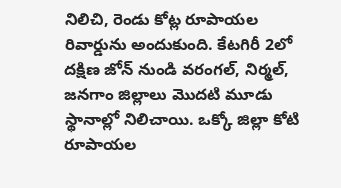నిలిచి, రెండు కోట్ల రూపాయల రివార్డును అందుకుంది. కేటగిరీ 2లో దక్షిణ జోన్ నుండి వరంగల్, నిర్మల్, జనగాం జిల్లాలు మొదటి మూడు స్థానాల్లో నిలిచాయి. ఒక్కో జిల్లా కోటి రూపాయల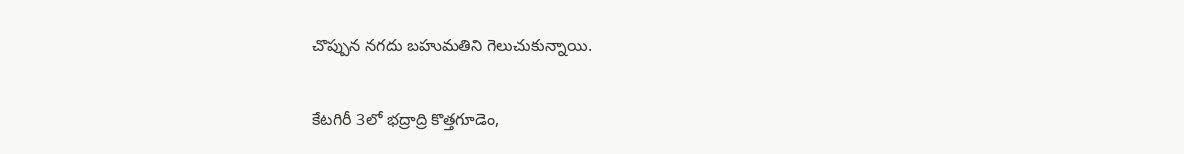చొప్పున నగదు బహుమతిని గెలుచుకున్నాయి.

కేటగిరీ 3లో భద్రాద్రి కొత్తగూడెం,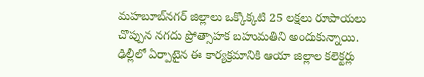మహబూబ్‌నగర్ జిల్లాలు ఒక్కొక్కటి 25 లక్షలు రూపాయలు చొప్పున నగదు ప్రోత్సాహక బహుమతిని అందుకున్నాయి. ఢిల్లీలో ఏర్పాటైన ఈ కార్యక్రమానికి ఆయా జిల్లాల కలెక్టర్లు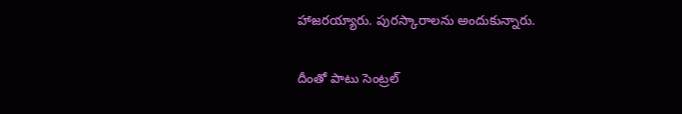హాజరయ్యారు. పురస్కారాలను అందుకున్నారు.

దీంతో పాటు సెంట్రల్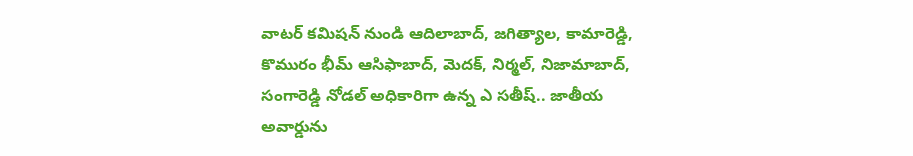వాటర్ కమిషన్ నుండి ఆదిలాబాద్, జగిత్యాల, కామారెడ్డి, కొమురం భీమ్ ఆసిఫాబాద్, మెదక్, నిర్మల్, నిజామాబాద్, సంగారెడ్డి నోడల్ అధికారిగా ఉన్న ఎ సతీష్.. జాతీయ అవార్డును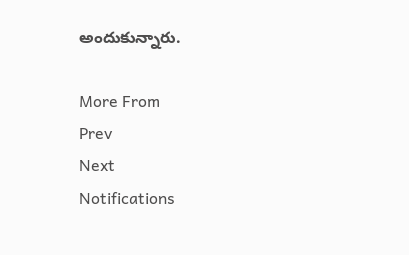అందుకున్నారు.

More From
Prev
Next
Notifications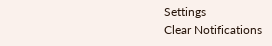Settings
Clear Notifications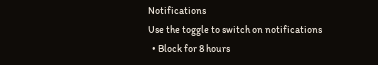Notifications
Use the toggle to switch on notifications
  • Block for 8 hours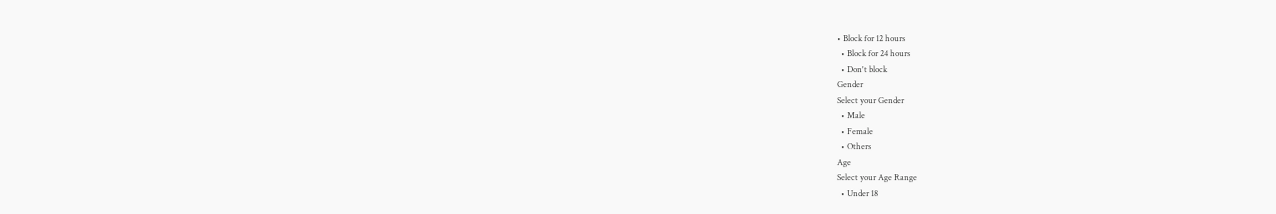• Block for 12 hours
  • Block for 24 hours
  • Don't block
Gender
Select your Gender
  • Male
  • Female
  • Others
Age
Select your Age Range
  • Under 18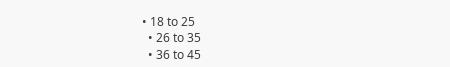• 18 to 25
  • 26 to 35
  • 36 to 45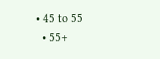• 45 to 55
  • 55+